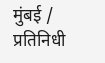मुंबई / प्रतिनिधी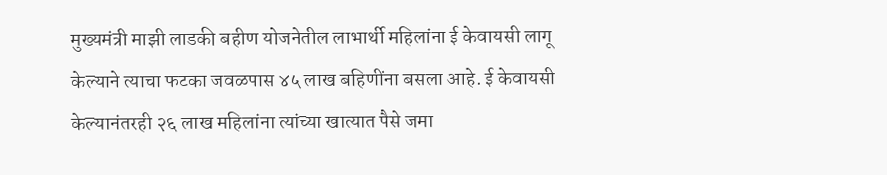मुख्यमंत्री माझी लाडकी बहीण योजनेतील लाभार्थी महिलांना ई केवायसी लागू केल्याने त्याचा फटका जवळपास ४५ लाख बहिणींना बसला आहे. ई केवायसी केल्यानंतरही २६ लाख महिलांना त्यांच्या खात्यात पैसे जमा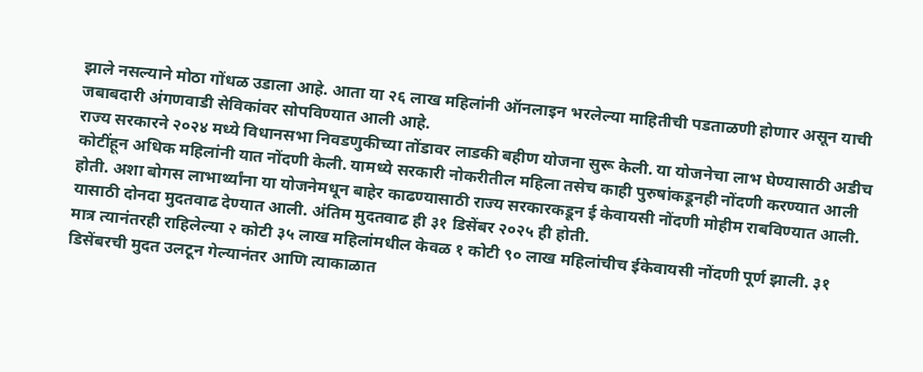झाले नसल्याने मोठा गोंधळ उडाला आहे. आता या २६ लाख महिलांनी ऑनलाइन भरलेल्या माहितीची पडताळणी होणार असून याची जबाबदारी अंगणवाडी सेविकांवर सोपविण्यात आली आहे.
राज्य सरकारने २०२४ मध्ये विधानसभा निवडणुकीच्या तोंडावर लाडकी बहीण योजना सुरू केली. या योजनेचा लाभ घेण्यासाठी अडीच कोटींहून अधिक महिलांनी यात नोंदणी केली. यामध्ये सरकारी नोकरीतील महिला तसेच काही पुरुषांकडूनही नोंदणी करण्यात आली होती. अशा बोगस लाभार्थ्यांना या योजनेमधून बाहेर काढण्यासाठी राज्य सरकारकडून ई केवायसी नोंदणी मोहीम राबविण्यात आली. यासाठी दोनदा मुदतवाढ देण्यात आली. अंतिम मुदतवाढ ही ३१ डिसेंबर २०२५ ही होती.
मात्र त्यानंतरही राहिलेल्या २ कोटी ३५ लाख महिलांमधील केवळ १ कोटी ९० लाख महिलांचीच ईकेवायसी नोंदणी पूर्ण झाली. ३१ डिसेंबरची मुदत उलटून गेल्यानंतर आणि त्याकाळात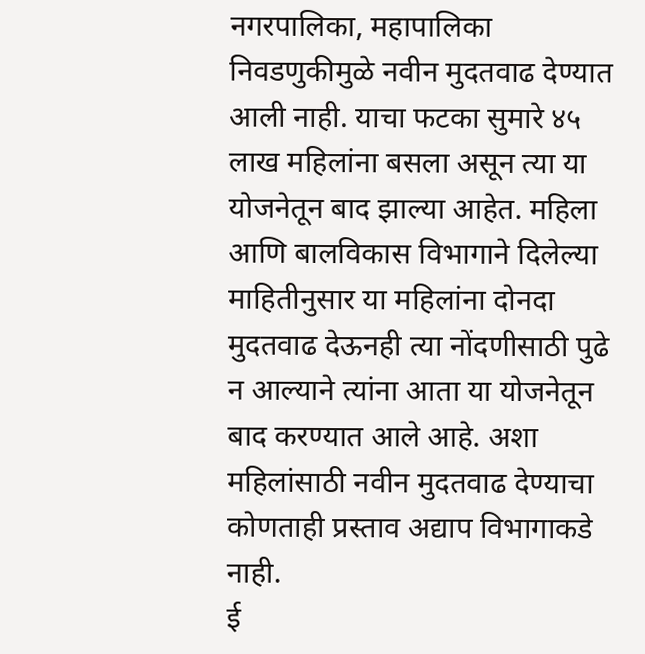नगरपालिका, महापालिका निवडणुकीमुळे नवीन मुदतवाढ देण्यात आली नाही. याचा फटका सुमारे ४५ लाख महिलांना बसला असून त्या या योजनेतून बाद झाल्या आहेत. महिला आणि बालविकास विभागाने दिलेल्या माहितीनुसार या महिलांना दोनदा मुदतवाढ देऊनही त्या नोंदणीसाठी पुढे न आल्याने त्यांना आता या योजनेतून बाद करण्यात आले आहे. अशा महिलांसाठी नवीन मुदतवाढ देण्याचा कोणताही प्रस्ताव अद्याप विभागाकडे नाही.
ई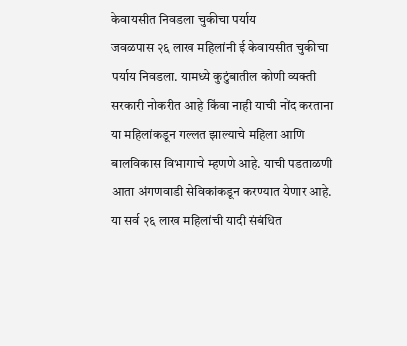केवायसीत निवडला चुकीचा पर्याय
जवळपास २६ लाख महिलांनी ई केवायसीत चुकीचा पर्याय निवडला. यामध्ये कुटुंबातील कोणी व्यक्ती सरकारी नोकरीत आहे किंवा नाही याची नोंद करताना या महिलांकडून गल्लत झाल्याचे महिला आणि बालविकास विभागाचे म्हणणे आहे. याची पडताळणी आता अंगणवाडी सेविकांकडून करण्यात येणार आहे. या सर्व २६ लाख महिलांची यादी संबंधित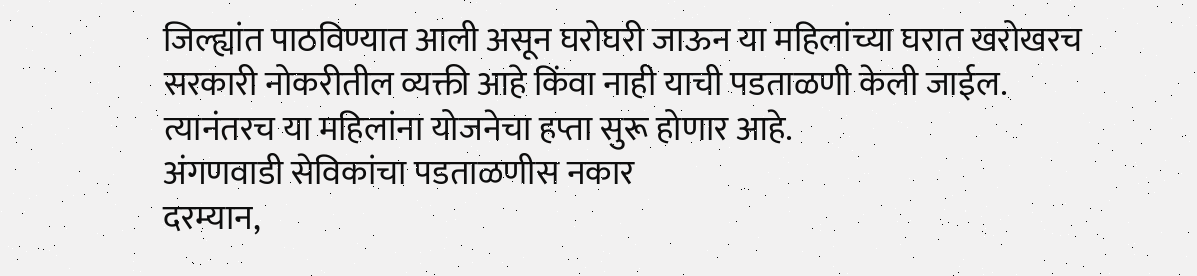जिल्ह्यांत पाठविण्यात आली असून घरोघरी जाऊन या महिलांच्या घरात खरोखरच सरकारी नोकरीतील व्यक्ती आहे किंवा नाही याची पडताळणी केली जाईल. त्यानंतरच या महिलांना योजनेचा हप्ता सुरू होणार आहे.
अंगणवाडी सेविकांचा पडताळणीस नकार
दरम्यान,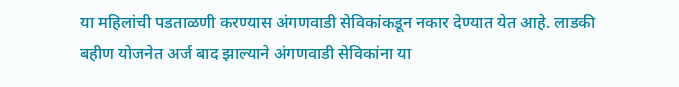या महिलांची पडताळणी करण्यास अंगणवाडी सेविकांकडून नकार देण्यात येत आहे. लाडकी बहीण योजनेत अर्ज बाद झाल्याने अंगणवाडी सेविकांना या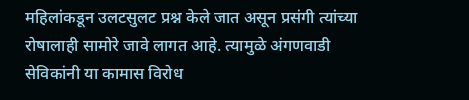महिलांकडून उलटसुलट प्रश्न केले जात असून प्रसंगी त्यांच्या रोषालाही सामोरे जावे लागत आहे. त्यामुळे अंगणवाडी सेविकांनी या कामास विरोध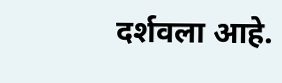दर्शवला आहे.